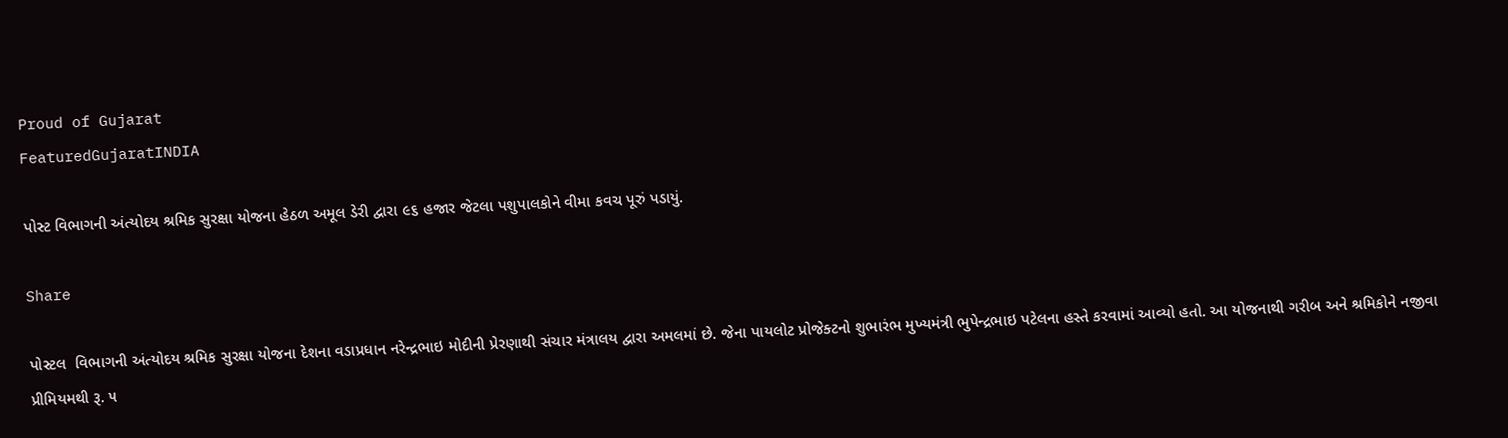Proud of Gujarat
FeaturedGujaratINDIA

પોસ્ટ વિભાગની અંત્યોદય શ્રમિક સુરક્ષા યોજના હેઠળ અમૂલ ડેરી દ્વારા ૯૬ હજાર જેટલા પશુપાલકોને વીમા કવચ પૂરું પડાયું.

Share

પોસ્ટલ  વિભાગની અંત્યોદય શ્રમિક સુરક્ષા યોજના દેશના વડાપ્રધાન નરેન્દ્રભાઇ મોદીની પ્રેરણાથી સંચાર મંત્રાલય દ્વારા અમલમાં છે. જેના પાયલોટ પ્રોજેક્ટનો શુભારંભ મુખ્યમંત્રી ભુપેન્દ્રભાઇ પટેલના હસ્તે કરવામાં આવ્યો હતો. આ યોજનાથી ગરીબ અને શ્રમિકોને નજીવા પ્રીમિયમથી રૂ. ૫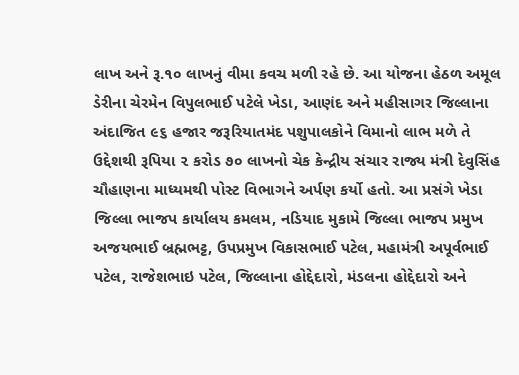લાખ અને રૂ.૧૦ લાખનું વીમા કવચ મળી રહે છે. આ યોજના હેઠળ અમૂલ ડેરીના ચેરમેન વિપુલભાઈ પટેલે ખેડા, આણંદ અને મહીસાગર જિલ્લાના અંદાજિત ૯૬ હજાર જરૂરિયાતમંદ પશુપાલકોને વિમાનો લાભ મળે તે ઉદ્દેશથી રૂપિયા ૨ કરોડ ૭૦ લાખનો ચેક કેન્દ્રીય સંચાર રાજ્ય મંત્રી દેવુસિંહ ચૌહાણના માધ્યમથી પોસ્ટ વિભાગને અર્પણ કર્યો હતો. આ પ્રસંગે ખેડા જિલ્લા ભાજપ કાર્યાલય કમલમ, નડિયાદ મુકામે જિલ્લા ભાજપ પ્રમુખ અજયભાઈ બ્રહ્મભટ્ટ, ઉપપ્રમુખ વિકાસભાઈ પટેલ, મહામંત્રી અપૂર્વભાઈ પટેલ, રાજેશભાઇ પટેલ, જિલ્લાના હોદ્દેદારો, મંડલના હોદ્દેદારો અને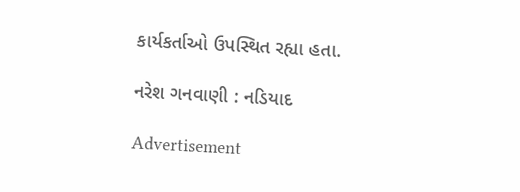કાર્યકર્તાઓ ઉપસ્થિત રહ્યા હતા.

નરેશ ગનવાણી : નડિયાદ

Advertisement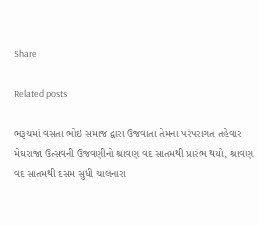Share

Related posts

ભરૂચમાં વસતા ભોઇ સમાજ દ્વારા ઉજવાતા તેમના પરંપરાગત તહેવાર મેઘરાજા ઉત્સવની ઉજવણીનો શ્રાવણ વદ સાતમથી પ્રારંભ થયો, શ્રાવણ વદ સાતમથી દસમ સુધી ચાલનારા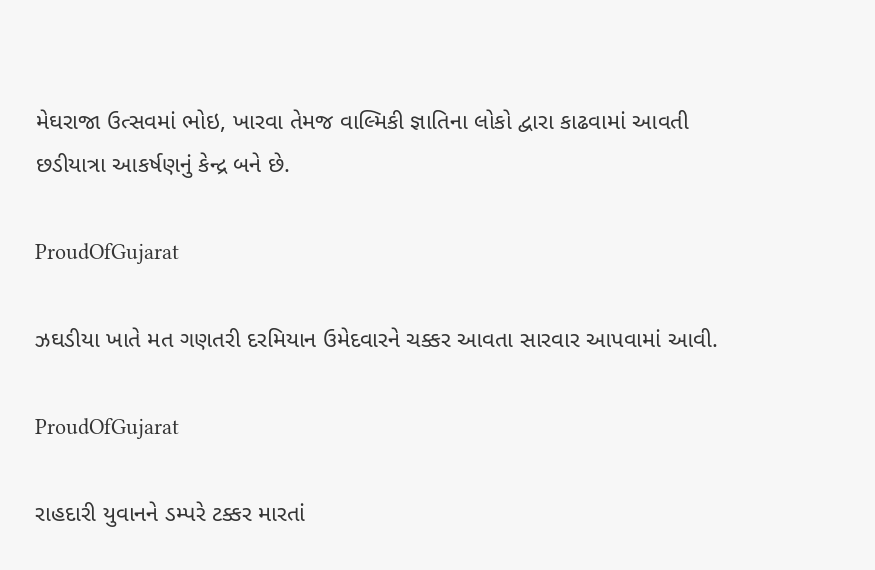મેઘરાજા ઉત્સવમાં ભોઇ, ખારવા તેમજ વાલ્મિકી જ્ઞાતિના લોકો દ્વારા કાઢવામાં આવતી છડીયાત્રા આકર્ષણનું કેન્દ્ર બને છે.

ProudOfGujarat

ઝઘડીયા ખાતે મત ગણતરી દરમિયાન ઉમેદવારને ચક્કર આવતા સારવાર આપવામાં આવી.

ProudOfGujarat

રાહદારી યુવાનને ડમ્પરે ટક્કર મારતાં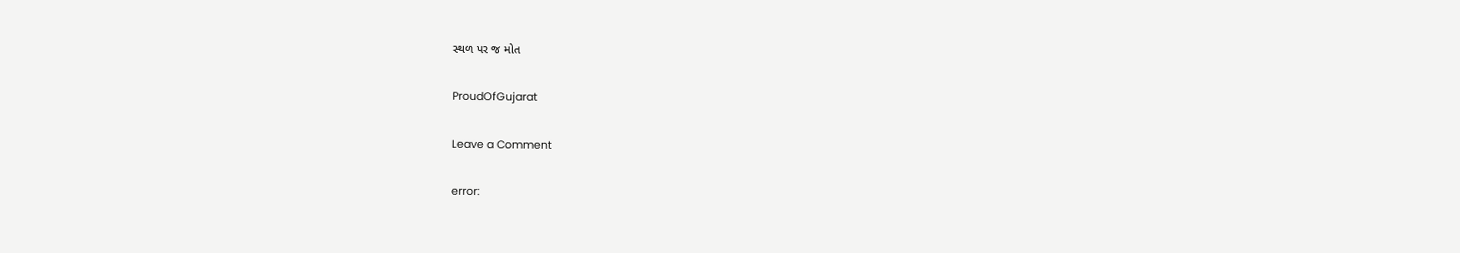સ્થળ પર જ મોત

ProudOfGujarat

Leave a Comment

error: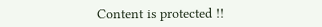Content is protected !!